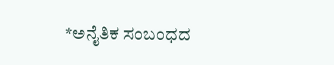*ಅನೈತಿಕ ಸಂಬಂಧದ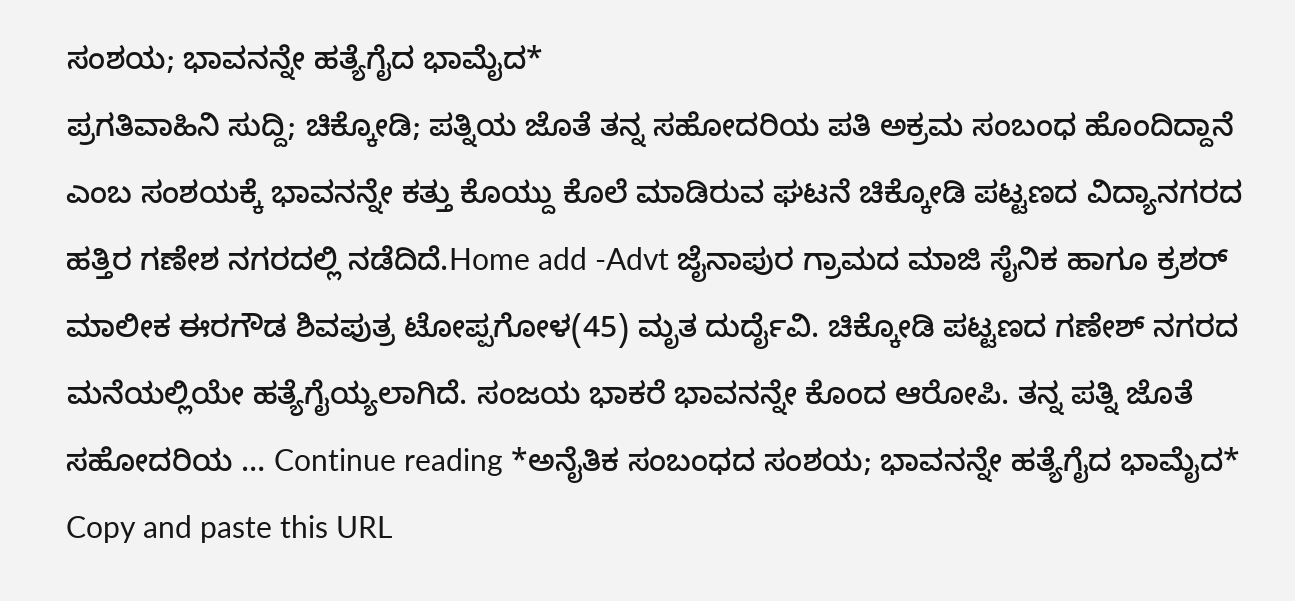ಸಂಶಯ; ಭಾವನನ್ನೇ ಹತ್ಯೆಗೈದ ಭಾಮೈದ*
ಪ್ರಗತಿವಾಹಿನಿ ಸುದ್ದಿ; ಚಿಕ್ಕೋಡಿ; ಪತ್ನಿಯ ಜೊತೆ ತನ್ನ ಸಹೋದರಿಯ ಪತಿ ಅಕ್ರಮ ಸಂಬಂಧ ಹೊಂದಿದ್ದಾನೆ ಎಂಬ ಸಂಶಯಕ್ಕೆ ಭಾವನನ್ನೇ ಕತ್ತು ಕೊಯ್ದು ಕೊಲೆ ಮಾಡಿರುವ ಘಟನೆ ಚಿಕ್ಕೋಡಿ ಪಟ್ಟಣದ ವಿದ್ಯಾನಗರದ ಹತ್ತಿರ ಗಣೇಶ ನಗರದಲ್ಲಿ ನಡೆದಿದೆ.Home add -Advt ಜೈನಾಪುರ ಗ್ರಾಮದ ಮಾಜಿ ಸೈನಿಕ ಹಾಗೂ ಕ್ರಶರ್ ಮಾಲೀಕ ಈರಗೌಡ ಶಿವಪುತ್ರ ಟೋಪ್ಪಗೋಳ(45) ಮೃತ ದುರ್ದೈವಿ. ಚಿಕ್ಕೋಡಿ ಪಟ್ಟಣದ ಗಣೇಶ್ ನಗರದ ಮನೆಯಲ್ಲಿಯೇ ಹತ್ಯೆಗೈಯ್ಯಲಾಗಿದೆ. ಸಂಜಯ ಭಾಕರೆ ಭಾವನನ್ನೇ ಕೊಂದ ಆರೋಪಿ. ತನ್ನ ಪತ್ನಿ ಜೊತೆ ಸಹೋದರಿಯ … Continue reading *ಅನೈತಿಕ ಸಂಬಂಧದ ಸಂಶಯ; ಭಾವನನ್ನೇ ಹತ್ಯೆಗೈದ ಭಾಮೈದ*
Copy and paste this URL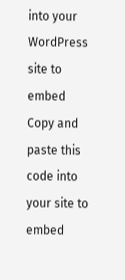into your WordPress site to embed
Copy and paste this code into your site to embed